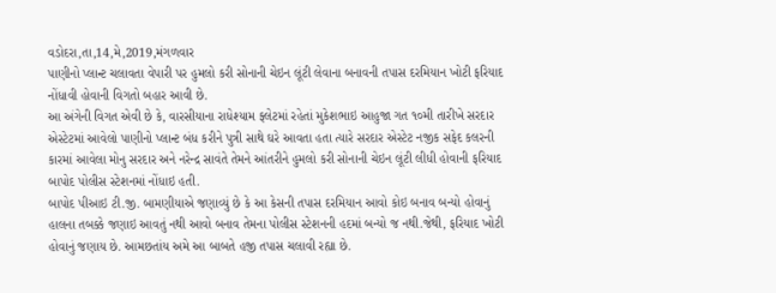વડોદરા,તા,14,મે,2019,મંગળવાર
પાણીનો પ્લાન્ટ ચલાવતા વેપારી પર હુમલો કરી સોનાની ચેઇન લૂંટી લેવાના બનાવની તપાસ દરમિયાન ખોટી ફરિયાદ નોંધાવી હોવાની વિગતો બહાર આવી છે.
આ અંગેની વિગત એવી છે કે, વારસીયાના રાધેશ્યામ ફ્લેટમાં રહેતાં મુકેશભાઇ આહુજા ગત ૧૦મી તારીખે સરદાર એસ્ટેટમાં આવેલો પાણીનો પ્લાન્ટ બંધ કરીને પુત્રી સાથે ઘરે આવતા હતા ત્યારે સરદાર એસ્ટેટ નજીક સફેદ કલરની કારમાં આવેલા મોનુ સરદાર અને નરેન્દ્ર સાવંતે તેમને આંતરીને હુમલો કરી સોનાની ચેઇન લૂંટી લીધી હોવાની ફરિયાદ બાપોદ પોલીસ સ્ટેશનમાં નોંધાઇ હતી.
બાપોદ પીઆઇ ટી.જી. બામણીયાએ જણાવ્યું છે કે આ કેસની તપાસ દરમિયાન આવો કોઇ બનાવ બન્યો હોવાનું હાલના તબક્કે જણાઇ આવતું નથી આવો બનાવ તેમના પોલીસ સ્ટેશનની હદમાં બન્યો જ નથી.જેથી, ફરિયાદ ખોટી હોવાનું જણાય છે. આમછતાંય અમે આ બાબતે હજી તપાસ ચલાવી રહ્યા છે.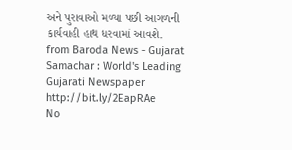અને પુરાવાઓ મળ્યા પછી આગળની કાર્યવાહી હાથ ધરવામાં આવશે.
from Baroda News - Gujarat Samachar : World's Leading Gujarati Newspaper http://bit.ly/2EapRAe
No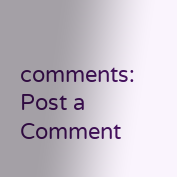comments:
Post a Comment